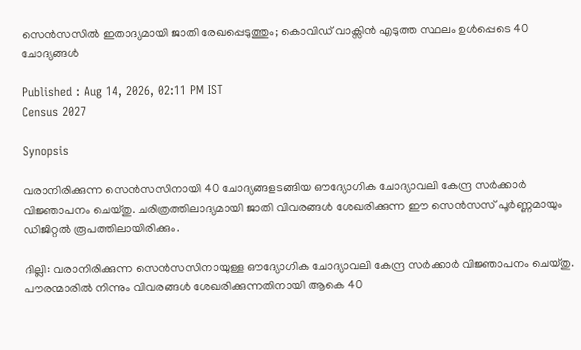സെൻസസിൽ ഇതാദ്യമായി ജാതി രേഖപ്പെടുത്തും; കൊവിഡ് വാക്സിൻ എടുത്ത സ്ഥലം ഉൾപ്പെടെ 40 ചോദ്യങ്ങൾ

Published : Aug 14, 2026, 02:11 PM IST
Census 2027

Synopsis

വരാനിരിക്കുന്ന സെൻസസിനായി 40 ചോദ്യങ്ങളടങ്ങിയ ഔദ്യോഗിക ചോദ്യാവലി കേന്ദ്ര സർക്കാർ വിജ്ഞാപനം ചെയ്തു. ചരിത്രത്തിലാദ്യമായി ജാതി വിവരങ്ങൾ ശേഖരിക്കുന്ന ഈ സെൻസസ് പൂർണ്ണമായും ഡിജിറ്റൽ രൂപത്തിലായിരിക്കും.

ദില്ലി: വരാനിരിക്കുന്ന സെന്‍സസിനായുള്ള ഔദ്യോഗിക ചോദ്യാവലി കേന്ദ്ര സര്‍ക്കാര്‍ വിജ്ഞാപനം ചെയ്തു. പൗരന്മാരില്‍ നിന്നും വിവരങ്ങള്‍ ശേഖരിക്കുന്നതിനായി ആകെ 40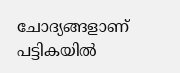ചോദ്യങ്ങളാണ് പട്ടികയില്‍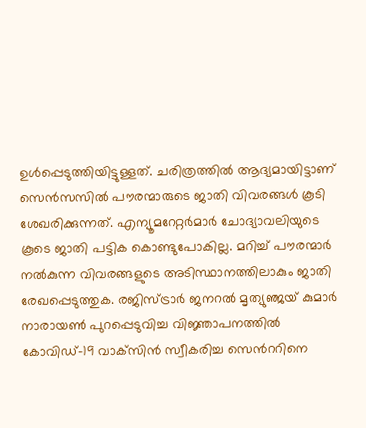ഉള്‍പ്പെടുത്തിയിട്ടുള്ളത്. ചരിത്രത്തില്‍ ആദ്യമായിട്ടാണ് സെന്‍സസില്‍ പൗരന്മാരുടെ ജാതി വിവരങ്ങള്‍ കൂടി ശേഖരിക്കുന്നത്. എന്യൂമറേറ്റര്‍മാര്‍ ചോദ്യാവലിയുടെ കൂടെ ജാതി പട്ടിക കൊണ്ടുപോകില്ല. മറിച്ച് പൗരന്മാര്‍ നല്‍കുന്ന വിവരങ്ങളുടെ അടിസ്ഥാനത്തിലാകും ജാതി രേഖപ്പെടുത്തുക. രജിസ്ട്രാർ ജനറൽ മൃത്യുഞ്ജയ് കുമാർ നാരായൺ പുറപ്പെടുവിച്ച വിജ്ഞാപനത്തിൽ കോവിഡ്-19 വാക്‌സിൻ സ്വീകരിച്ച സെന്‍ററിനെ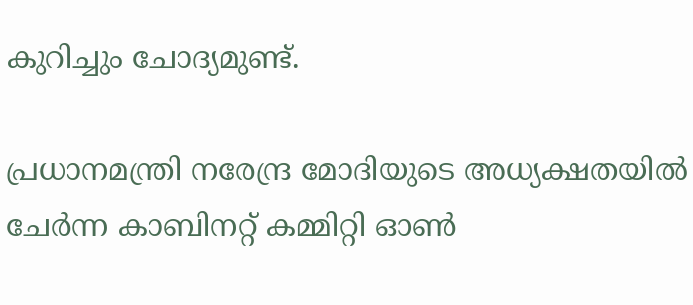കുറിച്ചും ചോദ്യമുണ്ട്.

പ്രധാനമന്ത്രി നരേന്ദ്ര മോദിയുടെ അധ്യക്ഷതയിൽ ചേർന്ന കാബിനറ്റ് കമ്മിറ്റി ഓൺ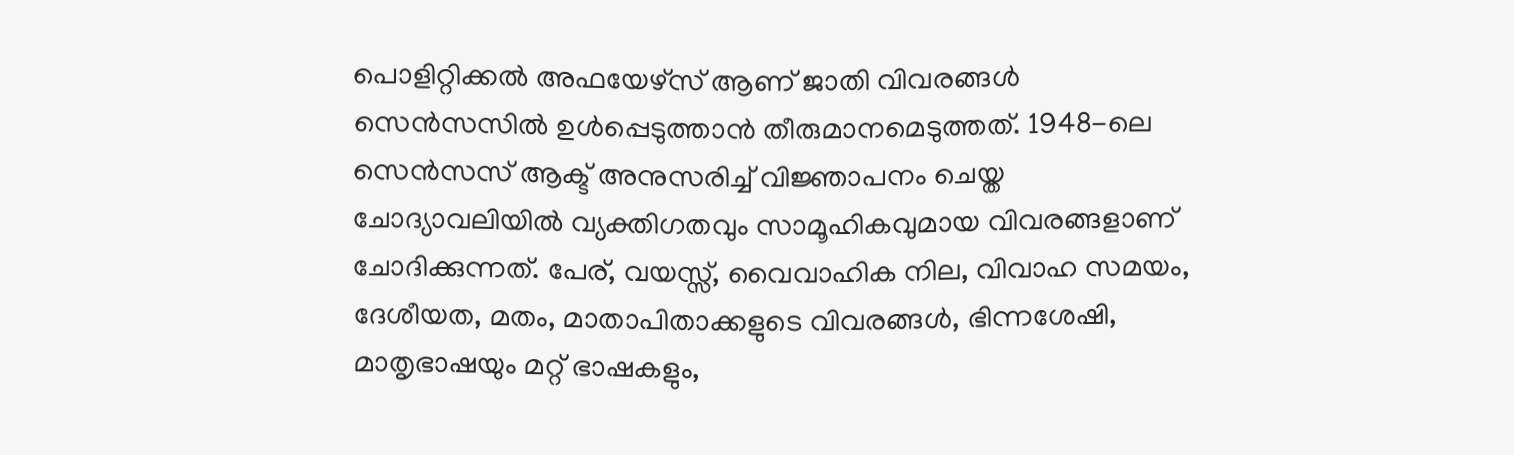പൊളിറ്റിക്കൽ അഫയേഴ്‌സ് ആണ് ജാതി വിവരങ്ങൾ സെൻസസിൽ ഉൾപ്പെടുത്താൻ തീരുമാനമെടുത്തത്. 1948-ലെ സെൻസസ് ആക്ട് അനുസരിച്ച് വിജ്ഞാപനം ചെയ്ത ചോദ്യാവലിയിൽ വ്യക്തിഗതവും സാമൂഹികവുമായ വിവരങ്ങളാണ് ചോദിക്കുന്നത്. പേര്, വയസ്സ്, വൈവാഹിക നില, വിവാഹ സമയം, ദേശീയത, മതം, മാതാപിതാക്കളുടെ വിവരങ്ങൾ, ഭിന്നശേഷി, മാതൃഭാഷയും മറ്റ് ഭാഷകളും,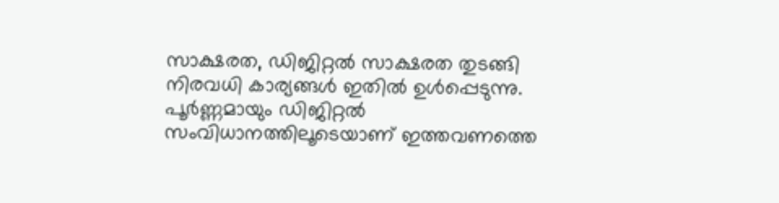സാക്ഷരത, ഡിജിറ്റൽ സാക്ഷരത തുടങ്ങി നിരവധി കാര്യങ്ങൾ ഇതിൽ ഉൾപ്പെടുന്നു. പൂർണ്ണമായും ഡിജിറ്റൽ സംവിധാനത്തിലൂടെയാണ് ഇത്തവണത്തെ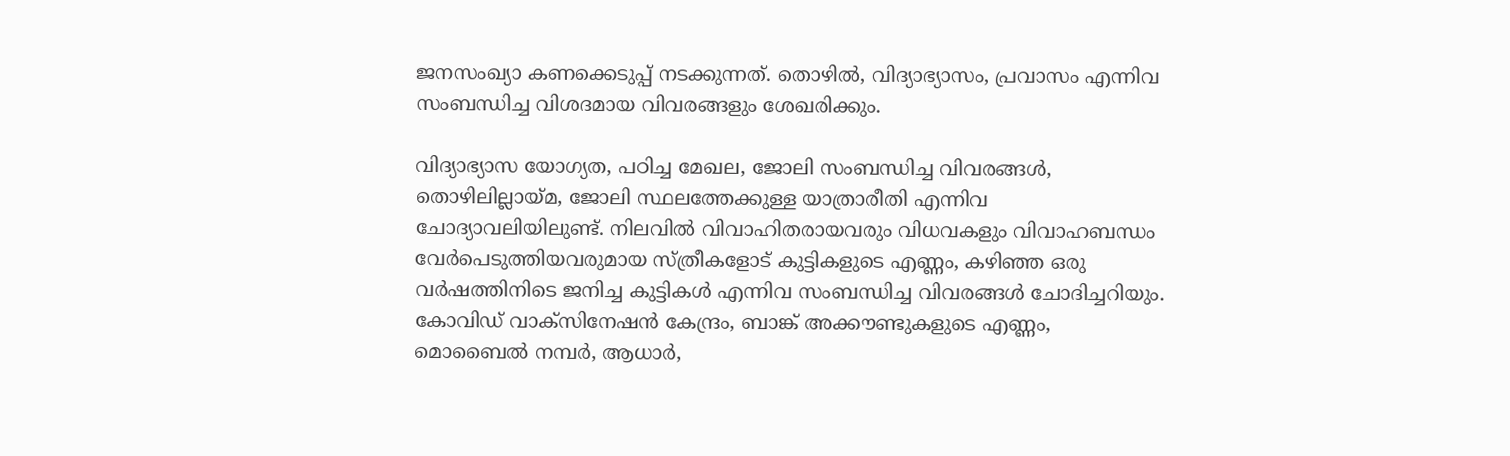ജനസംഖ്യാ കണക്കെടുപ്പ് നടക്കുന്നത്. തൊഴിൽ, വിദ്യാഭ്യാസം, പ്രവാസം എന്നിവ സംബന്ധിച്ച വിശദമായ വിവരങ്ങളും ശേഖരിക്കും.

വിദ്യാഭ്യാസ യോഗ്യത, പഠിച്ച മേഖല, ജോലി സംബന്ധിച്ച വിവരങ്ങൾ, തൊഴിലില്ലായ്മ, ജോലി സ്ഥലത്തേക്കുള്ള യാത്രാരീതി എന്നിവ ചോദ്യാവലിയിലുണ്ട്. നിലവിൽ വിവാഹിതരായവരും വിധവകളും വിവാഹബന്ധം വേർപെടുത്തിയവരുമായ സ്ത്രീകളോട് കുട്ടികളുടെ എണ്ണം, കഴിഞ്ഞ ഒരു വർഷത്തിനിടെ ജനിച്ച കുട്ടികൾ എന്നിവ സംബന്ധിച്ച വിവരങ്ങൾ ചോദിച്ചറിയും. കോവിഡ് വാക്‌സിനേഷൻ കേന്ദ്രം, ബാങ്ക് അക്കൗണ്ടുകളുടെ എണ്ണം, മൊബൈൽ നമ്പർ, ആധാർ,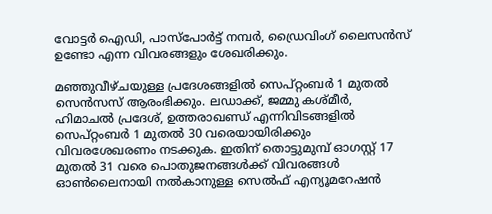വോട്ടർ ഐഡി, പാസ്‌പോർട്ട് നമ്പർ, ഡ്രൈവിംഗ് ലൈസൻസ് ഉണ്ടോ എന്ന വിവരങ്ങളും ശേഖരിക്കും.

മഞ്ഞുവീഴ്ചയുള്ള പ്രദേശങ്ങളിൽ സെപ്റ്റംബർ 1 മുതൽ സെൻസസ് ആരംഭിക്കും. ലഡാക്ക്, ജമ്മു കശ്മീർ, ഹിമാചൽ പ്രദേശ്, ഉത്തരാഖണ്ഡ് എന്നിവിടങ്ങളിൽ സെപ്റ്റംബർ 1 മുതൽ 30 വരെയായിരിക്കും വിവരശേഖരണം നടക്കുക. ഇതിന് തൊട്ടുമുമ്പ് ഓഗസ്റ്റ് 17 മുതൽ 31 വരെ പൊതുജനങ്ങൾക്ക് വിവരങ്ങൾ ഓൺലൈനായി നൽകാനുള്ള സെൽഫ് എന്യൂമറേഷൻ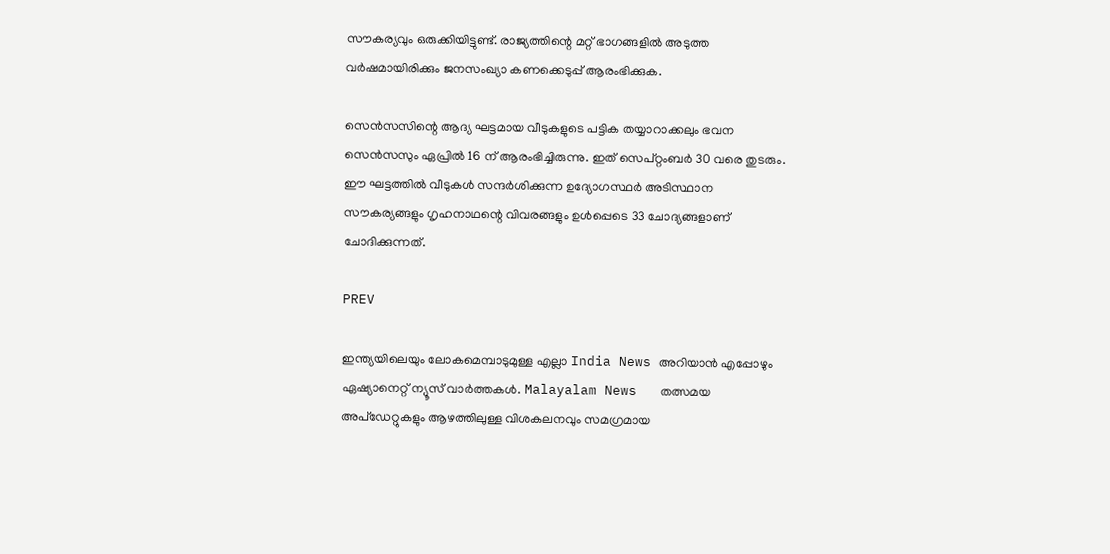സൗകര്യവും ഒരുക്കിയിട്ടുണ്ട്. രാജ്യത്തിന്റെ മറ്റ് ഭാഗങ്ങളിൽ അടുത്ത വർഷമായിരിക്കും ജനസംഖ്യാ കണക്കെടുപ്പ് ആരംഭിക്കുക.

സെൻസസിന്റെ ആദ്യ ഘട്ടമായ വീടുകളുടെ പട്ടിക തയ്യാറാക്കലും ഭവന സെൻസസും ഏപ്രിൽ 16 ന് ആരംഭിച്ചിരുന്നു. ഇത് സെപ്റ്റംബർ 30 വരെ തുടരും. ഈ ഘട്ടത്തിൽ വീടുകൾ സന്ദർശിക്കുന്ന ഉദ്യോഗസ്ഥർ അടിസ്ഥാന സൗകര്യങ്ങളും ഗൃഹനാഥന്റെ വിവരങ്ങളും ഉൾപ്പെടെ 33 ചോദ്യങ്ങളാണ് ചോദിക്കുന്നത്.

PREV

ഇന്ത്യയിലെയും ലോകമെമ്പാടുമുള്ള എല്ലാ India News അറിയാൻ എപ്പോഴും ഏഷ്യാനെറ്റ് ന്യൂസ് വാർത്തകൾ. Malayalam News   തത്സമയ അപ്‌ഡേറ്റുകളും ആഴത്തിലുള്ള വിശകലനവും സമഗ്രമായ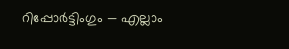റിപ്പോർട്ടിംഗും — എല്ലാം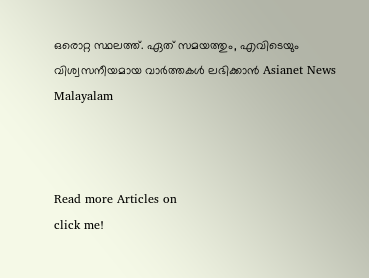ഒരൊറ്റ സ്ഥലത്ത്. ഏത് സമയത്തും, എവിടെയും വിശ്വസനീയമായ വാർത്തകൾ ലഭിക്കാൻ Asianet News Malayalam



Read more Articles on
click me!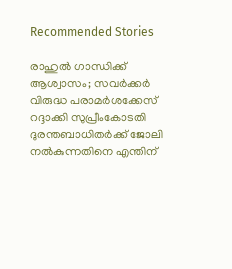Recommended Stories

രാഹുൽ ഗാന്ധിക്ക് ആശ്വാസം; സവർക്കർ വിരുദ്ധ പരാമർശക്കേസ് റദ്ദാക്കി സുപ്രീംകോടതി
ദുരന്തബാധിതർക്ക് ജോലി നൽകുന്നതിനെ എന്തിന്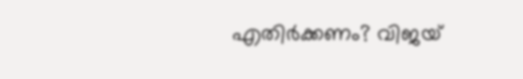എതിർക്കണം? വിജയ്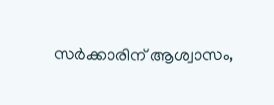സർക്കാരിന് ആശ്വാസം,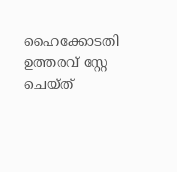ഹൈക്കോടതി ഉത്തരവ് സ്റ്റേ ചെയ്ത്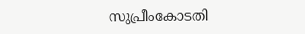സുപ്രീംകോടതി